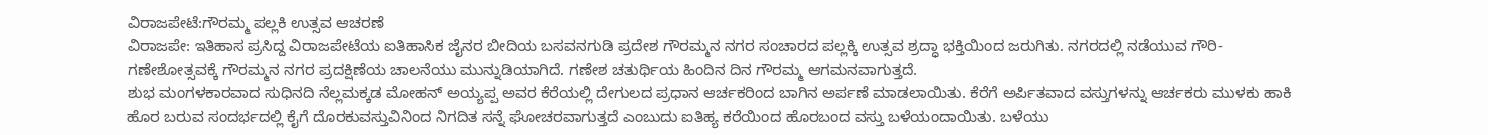ವಿರಾಜಪೇಟೆ:ಗೌರಮ್ಮ ಪಲ್ಲಕಿ ಉತ್ಸವ ಆಚರಣೆ
ವಿರಾಜಪೇ: ಇತಿಹಾಸ ಪ್ರಸಿದ್ದ ವಿರಾಜಪೇಟೆಯ ಐತಿಹಾಸಿಕ ಜೈನರ ಬೀದಿಯ ಬಸವನಗುಡಿ ಪ್ರದೇಶ ಗೌರಮ್ಮನ ನಗರ ಸಂಚಾರದ ಪಲ್ಲಕ್ಕಿ ಉತ್ಸವ ಶ್ರದ್ಧಾ ಭಕ್ತಿಯಿಂದ ಜರುಗಿತು. ನಗರದಲ್ಲಿ ನಡೆಯುವ ಗೌರಿ-ಗಣೇಶೋತ್ಸವಕ್ಕೆ ಗೌರಮ್ಮನ ನಗರ ಪ್ರದಕ್ಷಿಣೆಯ ಚಾಲನೆಯು ಮುನ್ನುಡಿಯಾಗಿದೆ. ಗಣೇಶ ಚತುರ್ಥಿಯ ಹಿಂದಿನ ದಿನ ಗೌರಮ್ಮ ಆಗಮನವಾಗುತ್ತದೆ.
ಶುಭ ಮಂಗಳಕಾರವಾದ ಸುಧಿನದಿ ನೆಲ್ಲಮಕ್ಕಡ ಮೋಹನ್ ಅಯ್ಯಪ್ಪ ಅವರ ಕೆರೆಯಲ್ಲಿ ದೇಗುಲದ ಪ್ರಧಾನ ಆರ್ಚಕರಿಂದ ಬಾಗಿನ ಅರ್ಪಣೆ ಮಾಡಲಾಯಿತು. ಕೆರೆಗೆ ಅರ್ಪಿತವಾದ ವಸ್ತುಗಳನ್ನು ಆರ್ಚಕರು ಮುಳಕು ಹಾಕಿ ಹೊರ ಬರುವ ಸಂದರ್ಭದಲ್ಲಿ ಕೈಗೆ ದೊರಕುವಸ್ತುವಿನಿಂದ ನಿಗದಿತ ಸನ್ನೆ ಘೋಚರವಾಗುತ್ತದೆ ಎಂಬುದು ಐತಿಹ್ಯ ಕರೆಯಿಂದ ಹೊರಬಂದ ವಸ್ತು ಬಳೆಯಂದಾಯಿತು. ಬಳೆಯು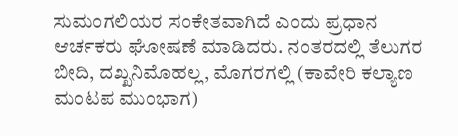ಸುಮಂಗಲಿಯರ ಸಂಕೇತವಾಗಿದೆ ಎಂದು ಪ್ರಧಾನ ಆರ್ಚಕರು ಘೋಷಣೆ ಮಾಡಿದರು. ನಂತರದಲ್ಲಿ ತೆಲುಗರ ಬೀದಿ, ದಖ್ಖನಿಮೊಹಲ್ಲ, ಮೊಗರಗಲ್ಲಿ (ಕಾವೇರಿ ಕಲ್ಯಾಣ ಮಂಟಪ ಮುಂಭಾಗ)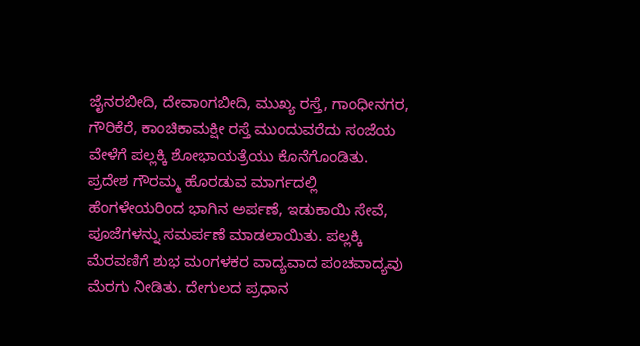ಜೈನರಬೀದಿ, ದೇವಾಂಗಬೀದಿ, ಮುಖ್ಯ ರಸ್ತೆ, ಗಾಂಧೀನಗರ, ಗೌರಿಕೆರೆ, ಕಾಂಚಿಕಾಮಕ್ಷೀ ರಸ್ತೆ ಮುಂದುವರೆದು ಸಂಜೆಯ ವೇಳೆಗೆ ಪಲ್ಲಕ್ಕಿ ಶೋಭಾಯತ್ರೆಯು ಕೊನೆಗೊಂಡಿತು.
ಪ್ರದೇಶ ಗೌರಮ್ಮ ಹೊರಡುವ ಮಾರ್ಗದಲ್ಲಿ ಹೆಂಗಳೇಯರಿಂದ ಭಾಗಿನ ಅರ್ಪಣೆ, ಇಡುಕಾಯಿ ಸೇವೆ, ಪೂಜೆಗಳನ್ನು ಸಮರ್ಪಣೆ ಮಾಡಲಾಯಿತು. ಪಲ್ಲಕ್ಕಿ ಮೆರವಣಿಗೆ ಶುಭ ಮಂಗಳಕರ ವಾದ್ಯವಾದ ಪಂಚವಾದ್ಯವು ಮೆರಗು ನೀಡಿತು. ದೇಗುಲದ ಪ್ರಧಾನ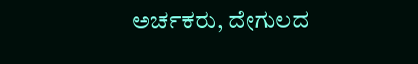ಅರ್ಚಕರು, ದೇಗುಲದ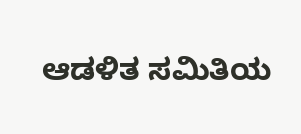ಆಡಳಿತ ಸಮಿತಿಯ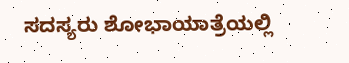ಸದಸ್ಯರು ಶೋಭಾಯಾತ್ರೆಯಲ್ಲಿ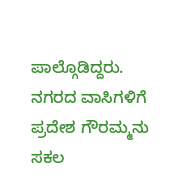ಪಾಲ್ಗೊಡಿದ್ದರು. ನಗರದ ವಾಸಿಗಳಿಗೆ ಪ್ರದೇಶ ಗೌರಮ್ಮನು ಸಕಲ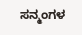ಸನ್ಮಂಗಳ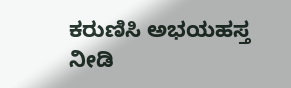ಕರುಣಿಸಿ ಅಭಯಹಸ್ತ ನೀಡಿ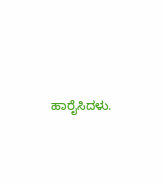ಹಾರೈಸಿದಳು.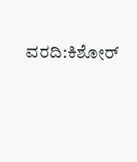ವರದಿ:ಕಿಶೋರ್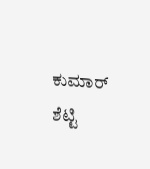ಕುಮಾರ್ ಶೆಟ್ಟಿ